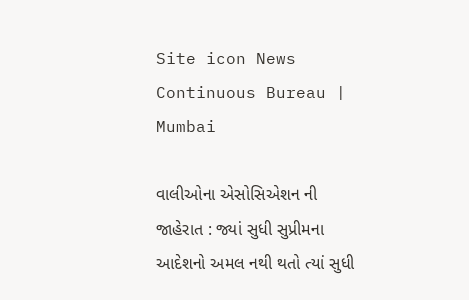Site icon News Continuous Bureau | Mumbai

વાલીઓના એસોસિએશન ની જાહેરાત : જ્યાં સુધી સુપ્રીમના આદેશનો અમલ નથી થતો ત્યાં સુધી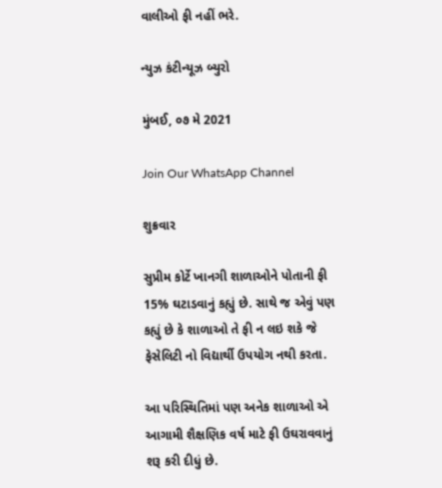વાલીઓ ફી નહીં ભરે.

ન્યુઝ કંટીન્યૂઝ બ્યુરો

મુંબઈ, ૦૭ મે 2021

Join Our WhatsApp Channel

શુક્રવાર

સુપ્રીમ કોર્ટે ખાનગી શાળાઓને પોતાની ફી 15% ઘટાડવાનું કહ્યું છે. સાથે જ એવું પણ કહ્યું છે કે શાળાઓ તે ફી ન લઇ શકે જે ફેસેલિટી નો વિદ્યાર્થી ઉપયોગ નથી કરતા.

આ પરિસ્થિતિમાં પણ અનેક શાળાઓ એ આગામી શૈક્ષણિક વર્ષ માટે ફી ઉઘરાવવાનું શરૂ કરી દીધું છે.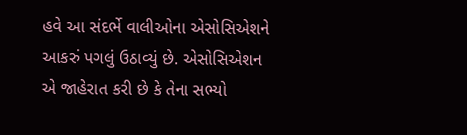હવે આ સંદર્ભે વાલીઓના એસોસિએશને આકરું પગલું ઉઠાવ્યું છે. એસોસિએશન એ જાહેરાત કરી છે કે તેના સભ્યો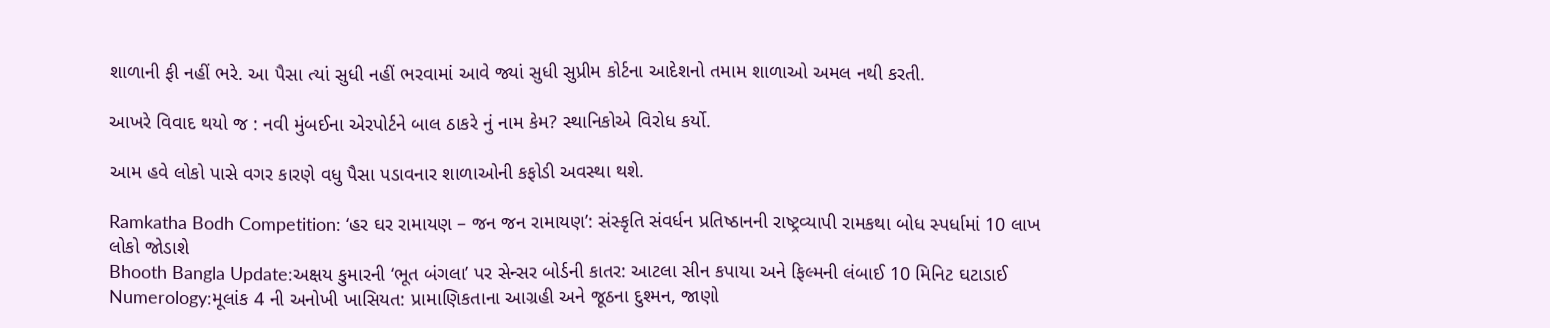શાળાની ફી નહીં ભરે. આ પૈસા ત્યાં સુધી નહીં ભરવામાં આવે જ્યાં સુધી સુપ્રીમ કોર્ટના આદેશનો તમામ શાળાઓ અમલ નથી કરતી.

આખરે વિવાદ થયો જ : નવી મુંબઈના એરપોર્ટને બાલ ઠાકરે નું નામ કેમ? સ્થાનિકોએ વિરોધ કર્યો.

આમ હવે લોકો પાસે વગર કારણે વધુ પૈસા પડાવનાર શાળાઓની કફોડી અવસ્થા થશે.

Ramkatha Bodh Competition: ‘હર ઘર રામાયણ – જન જન રામાયણ’: સંસ્કૃતિ સંવર્ધન પ્રતિષ્ઠાનની રાષ્ટ્રવ્યાપી રામકથા બોધ સ્પર્ધામાં 10 લાખ લોકો જોડાશે
Bhooth Bangla Update:અક્ષય કુમારની ‘ભૂત બંગલા’ પર સેન્સર બોર્ડની કાતર: આટલા સીન કપાયા અને ફિલ્મની લંબાઈ 10 મિનિટ ઘટાડાઈ
Numerology:મૂલાંક 4 ની અનોખી ખાસિયત: પ્રામાણિકતાના આગ્રહી અને જૂઠના દુશ્મન, જાણો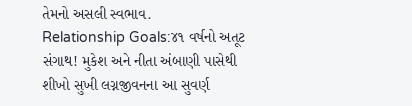તેમનો અસલી સ્વભાવ.
Relationship Goals:૪૧ વર્ષનો અતૂટ સંગાથ! મુકેશ અને નીતા અંબાણી પાસેથી શીખો સુખી લગ્નજીવનના આ સુવર્ણ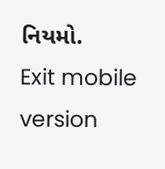નિયમો.
Exit mobile version